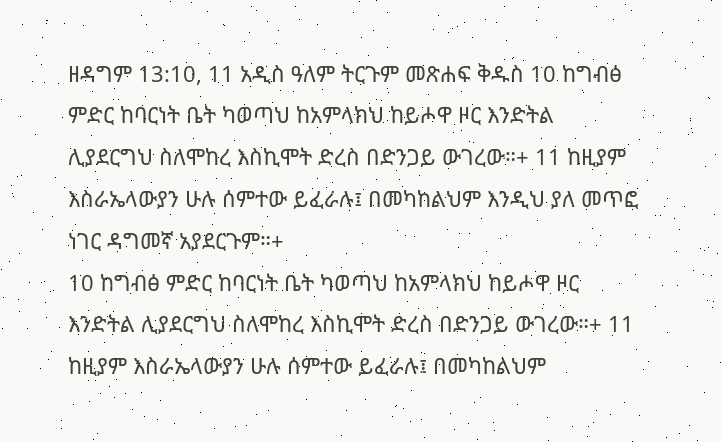ዘዳግም 13:10, 11 አዲስ ዓለም ትርጉም መጽሐፍ ቅዱስ 10 ከግብፅ ምድር ከባርነት ቤት ካወጣህ ከአምላክህ ከይሖዋ ዞር እንድትል ሊያደርግህ ስለሞከረ እስኪሞት ድረስ በድንጋይ ውገረው።+ 11 ከዚያም እስራኤላውያን ሁሉ ሰምተው ይፈራሉ፤ በመካከልህም እንዲህ ያለ መጥፎ ነገር ዳግመኛ አያደርጉም።+
10 ከግብፅ ምድር ከባርነት ቤት ካወጣህ ከአምላክህ ከይሖዋ ዞር እንድትል ሊያደርግህ ስለሞከረ እስኪሞት ድረስ በድንጋይ ውገረው።+ 11 ከዚያም እስራኤላውያን ሁሉ ሰምተው ይፈራሉ፤ በመካከልህም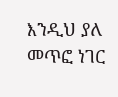እንዲህ ያለ መጥፎ ነገር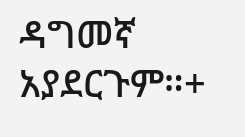ዳግመኛ አያደርጉም።+